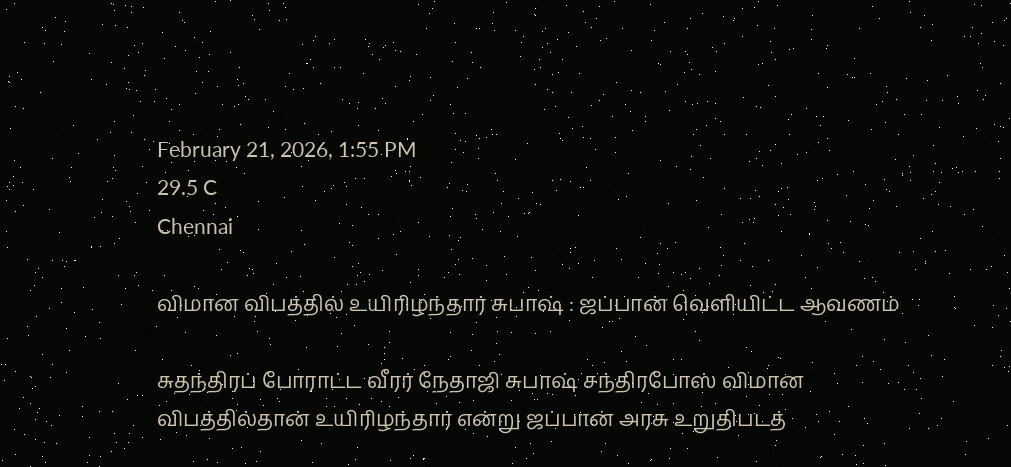February 21, 2026, 1:55 PM
29.5 C
Chennai

விமான விபத்தில் உயிரிழந்தார் சுபாஷ் : ஜப்பான் வெளியிட்ட ஆவணம்

சுதந்திரப் போராட்ட வீரர் நேதாஜி சுபாஷ் சந்திரபோஸ் விமான விபத்தில்தான் உயிரிழந்தார் என்று ஜப்பான் அரசு உறுதிபடத்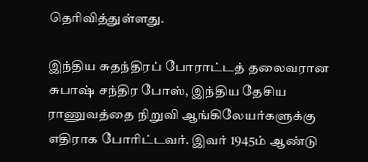தெரிவித்துள்ளது.

இந்திய சுதந்திரப் போராட்டத் தலைவரான சுபாஷ் சந்திர போஸ், இந்திய தேசிய ராணுவத்தை நிறுவி ஆங்கிலேயர்களுக்கு எதிராக போரிட்டவர். இவர் 1945ம் ஆண்டு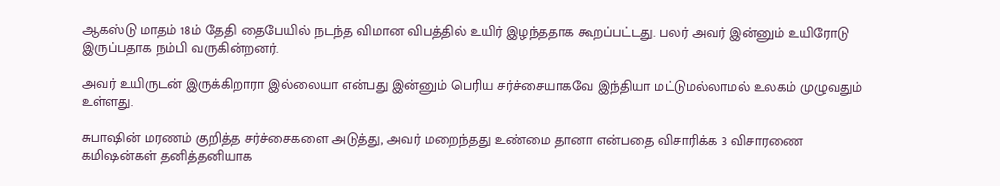ஆகஸ்டு மாதம் 18ம் தேதி தைபேயில் நடந்த விமான விபத்தில் உயிர் இழந்ததாக கூறப்பட்டது. பலர் அவர் இன்னும் உயிரோடு இருப்பதாக நம்பி வருகின்றனர்.

அவர் உயிருடன் இருக்கிறாரா இல்லையா என்பது இன்னும் பெரிய சர்ச்சையாகவே இந்தியா மட்டுமல்லாமல் உலகம் முழுவதும் உள்ளது.

சுபாஷின் மரணம் குறித்த சர்ச்சைகளை அடுத்து, அவர் மறைந்தது உண்மை தானா என்பதை விசாரிக்க 3 விசாரணை கமிஷன்கள் தனித்தனியாக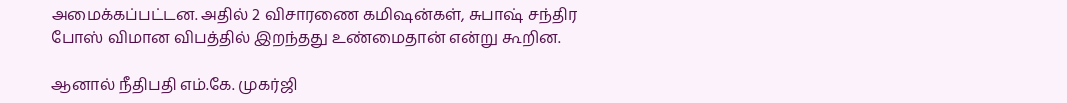அமைக்கப்பட்டன. அதில் 2 விசாரணை கமிஷன்கள், சுபாஷ் சந்திர போஸ் விமான விபத்தில் இறந்தது உண்மைதான் என்று கூறின.

ஆனால் நீதிபதி எம்.கே. முகர்ஜி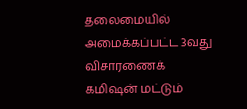தலைமையில் அமைக்கப்பட்ட 3வது விசாரணைக் கமிஷன் மட்டும்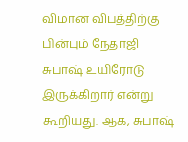விமான விபத்திற்கு பின்பும் நேதாஜி சுபாஷ் உயிரோடு இருக்கிறார் என்று கூறியது. ஆக, சுபாஷ்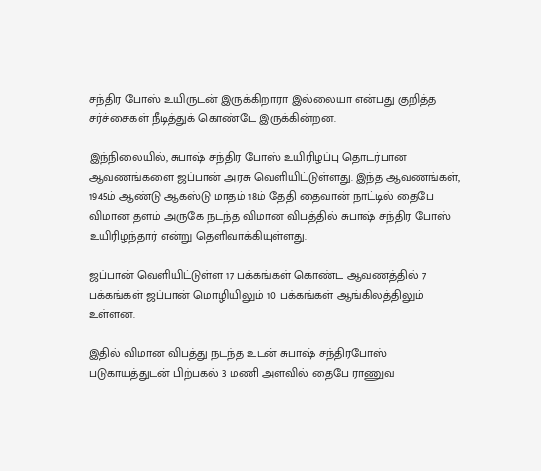சந்திர போஸ் உயிருடன் இருக்கிறாரா இல்லையா என்பது குறித்த சர்ச்சைகள் நீடித்துக் கொண்டே இருக்கின்றன.

இந்நிலையில், சுபாஷ் சந்திர போஸ் உயிரிழப்பு தொடர்பான ஆவணங்களை ஜப்பான் அரசு வெளியிட்டுள்ளது. இந்த ஆவணங்கள், 1945ம் ஆண்டு ஆகஸ்டு மாதம் 18ம் தேதி தைவான் நாட்டில் தைபே விமான தளம் அருகே நடந்த விமான விபத்தில் சுபாஷ் சந்திர போஸ் உயிரிழந்தார் என்று தெளிவாக்கியுள்ளது.

ஜப்பான் வெளியிட்டுள்ள 17 பக்கங்கள் கொண்ட ஆவணத்தில் 7 பக்கங்கள் ஜப்பான் மொழியிலும் 10 பக்கங்கள் ஆங்கிலத்திலும் உள்ளன.

இதில் விமான விபத்து நடந்த உடன் சுபாஷ் சந்திரபோஸ் படுகாயத்துடன் பிற்பகல் 3 மணி அளவில் தைபே ராணுவ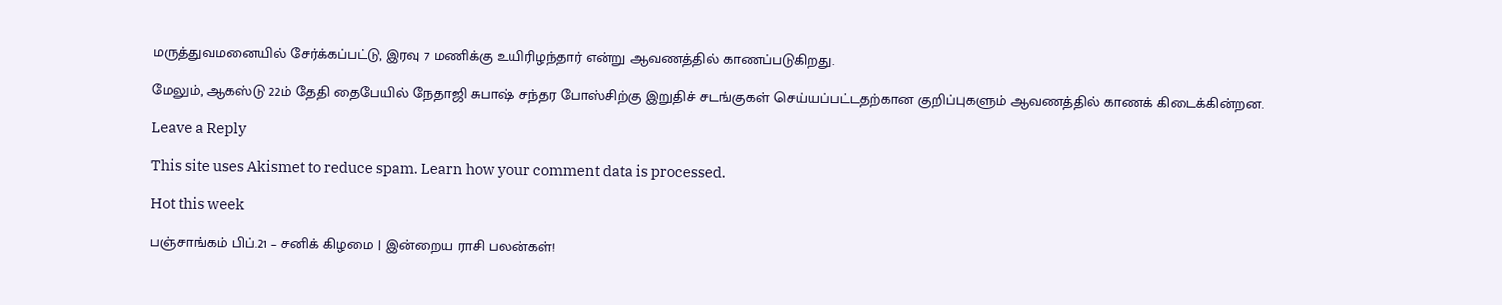மருத்துவமனையில் சேர்க்கப்பட்டு, இரவு 7 மணிக்கு உயிரிழந்தார் என்று ஆவணத்தில் காணப்படுகிறது.

மேலும், ஆகஸ்டு 22ம் தேதி தைபேயில் நேதாஜி சுபாஷ் சந்தர போஸ்சிற்கு இறுதிச் சடங்குகள் செய்யப்பட்டதற்கான குறிப்புகளும் ஆவணத்தில் காணக் கிடைக்கின்றன.

Leave a Reply

This site uses Akismet to reduce spam. Learn how your comment data is processed.

Hot this week

பஞ்சாங்கம் பிப்.21 – சனிக் கிழமை | இன்றைய ராசி பலன்கள்!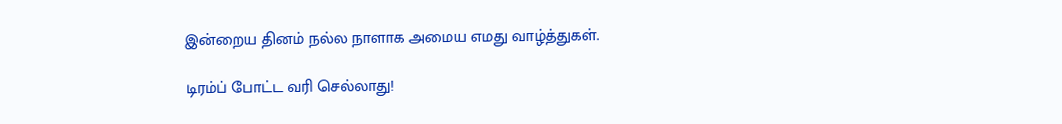இன்றைய தினம் நல்ல நாளாக அமைய எமது வாழ்த்துகள்.

டிரம்ப் போட்ட வரி செல்லாது!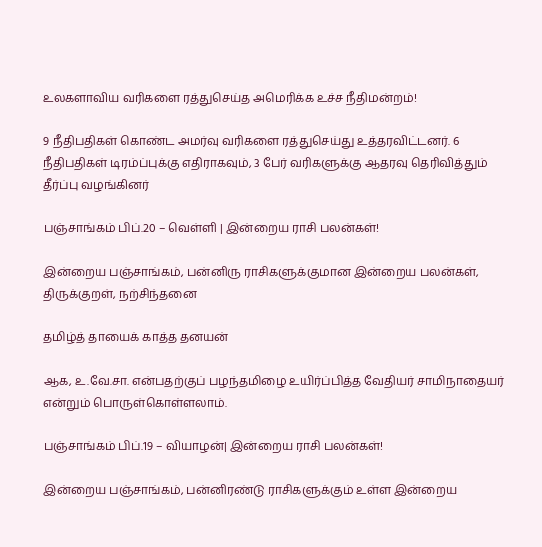உலகளாவிய வரிகளை ரத்துசெய்த அமெரிக்க உச்ச நீதிமன்றம்!

9 நீதிபதிகள் கொண்ட அமர்வு வரிகளை ரத்துசெய்து உத்தரவிட்டனர். 6 நீதிபதிகள் டிரம்ப்புக்கு எதிராகவும், 3 பேர் வரிகளுக்கு ஆதரவு தெரிவித்தும் தீர்ப்பு வழங்கினர்

பஞ்சாங்கம் பிப்.20 – வெள்ளி | இன்றைய ராசி பலன்கள்!

இன்றைய பஞ்சாங்கம், பன்னிரு ராசிகளுக்குமான இன்றைய பலன்கள், திருக்குறள், நற்சிந்தனை

தமிழ்த் தாயைக் காத்த தனயன்

ஆக, உ.வே.சா. என்பதற்குப் பழந்தமிழை உயிர்ப்பித்த வேதியர் சாமிநாதையர் என்றும் பொருள்கொள்ளலாம்.

பஞ்சாங்கம் பிப்.19 – வியாழன்| இன்றைய ராசி பலன்கள்!

இன்றைய பஞ்சாங்கம், பன்னிரண்டு ராசிகளுக்கும் உள்ள இன்றைய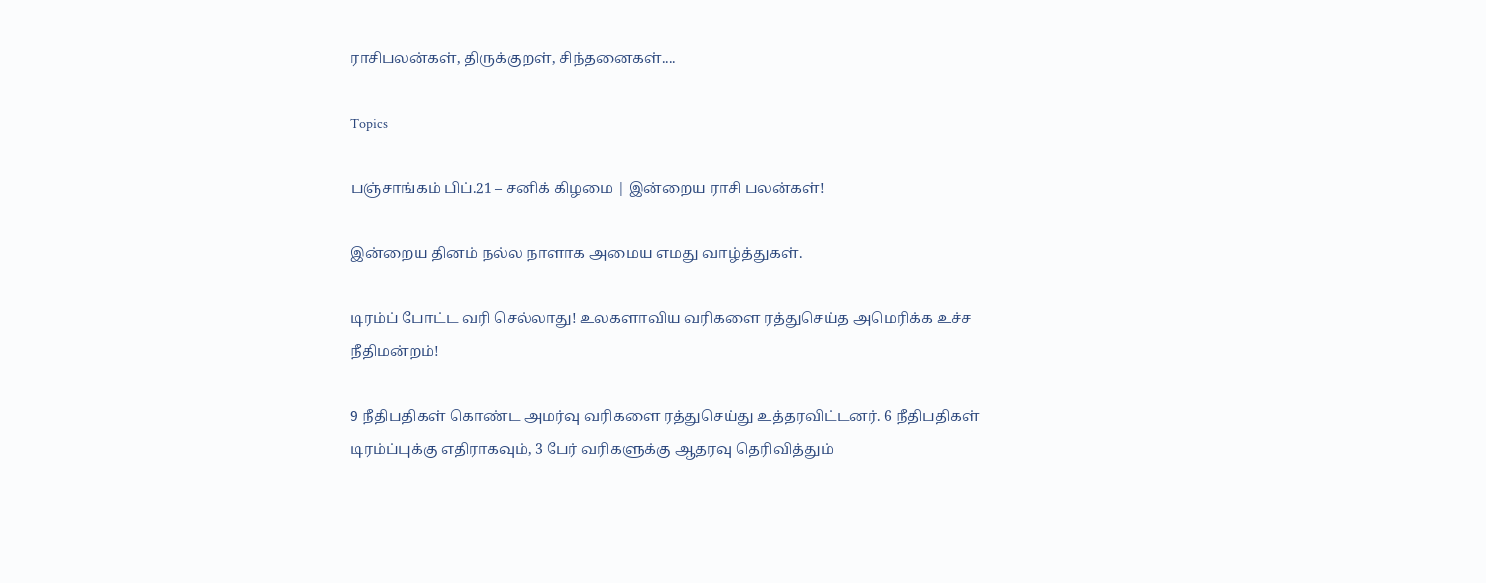ராசிபலன்கள், திருக்குறள், சிந்தனைகள்....

Topics

பஞ்சாங்கம் பிப்.21 – சனிக் கிழமை | இன்றைய ராசி பலன்கள்!

இன்றைய தினம் நல்ல நாளாக அமைய எமது வாழ்த்துகள்.

டிரம்ப் போட்ட வரி செல்லாது! உலகளாவிய வரிகளை ரத்துசெய்த அமெரிக்க உச்ச நீதிமன்றம்!

9 நீதிபதிகள் கொண்ட அமர்வு வரிகளை ரத்துசெய்து உத்தரவிட்டனர். 6 நீதிபதிகள் டிரம்ப்புக்கு எதிராகவும், 3 பேர் வரிகளுக்கு ஆதரவு தெரிவித்தும்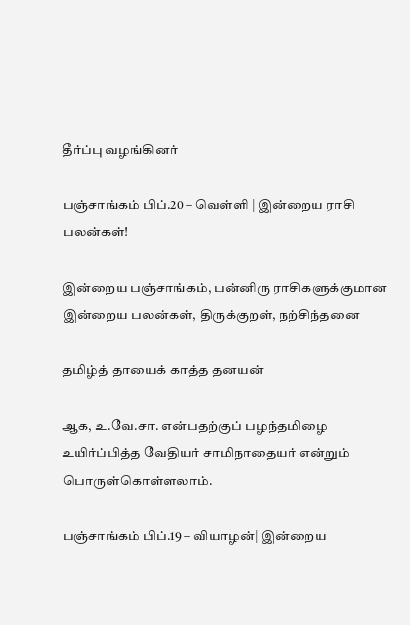தீர்ப்பு வழங்கினர்

பஞ்சாங்கம் பிப்.20 – வெள்ளி | இன்றைய ராசி பலன்கள்!

இன்றைய பஞ்சாங்கம், பன்னிரு ராசிகளுக்குமான இன்றைய பலன்கள், திருக்குறள், நற்சிந்தனை

தமிழ்த் தாயைக் காத்த தனயன்

ஆக, உ.வே.சா. என்பதற்குப் பழந்தமிழை உயிர்ப்பித்த வேதியர் சாமிநாதையர் என்றும் பொருள்கொள்ளலாம்.

பஞ்சாங்கம் பிப்.19 – வியாழன்| இன்றைய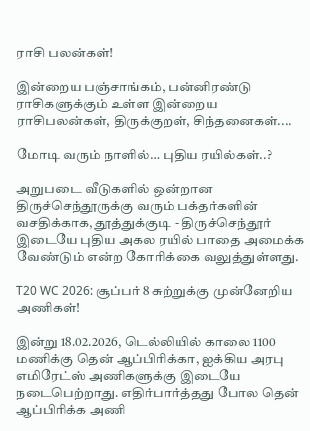ராசி பலன்கள்!

இன்றைய பஞ்சாங்கம், பன்னிரண்டு ராசிகளுக்கும் உள்ள இன்றைய ராசிபலன்கள், திருக்குறள், சிந்தனைகள்....

மோடி வரும் நாளில்… புதிய ரயில்கள்..?

அறுபடை வீடுகளில் ஒன்றான திருச்செந்தூருக்கு வரும் பக்தர்களின் வசதிக்காக, தூத்துக்குடி - திருச்செந்தூர் இடையே புதிய அகல ரயில் பாதை அமைக்க வேண்டும் என்ற கோரிக்கை வலுத்துள்ளது.

T20 WC 2026: சூப்பர் 8 சுற்றுக்கு முன்னேறிய அணிகள்!

இன்று 18.02.2026, டெல்லியில் காலை 1100 மணிக்கு தென் ஆப்பிரிக்கா, ஐக்கிய அரபு எமிரேட்ஸ் அணிகளுக்கு இடையே நடைபெற்றாது. எதிர்பார்த்தது போல தென் ஆப்பிரிக்க அணி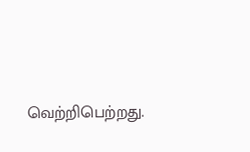வெற்றிபெற்றது.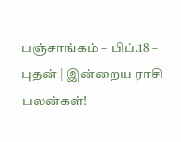பஞ்சாங்கம் – பிப்.18 – புதன் | இன்றைய ராசி பலன்கள்!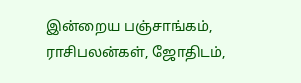இன்றைய பஞ்சாங்கம், ராசிபலன்கள், ஜோதிடம்,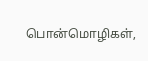பொன்மொழிகள்,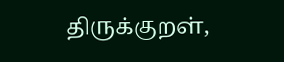திருக்குறள்,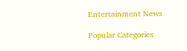Entertainment News

Popular Categories